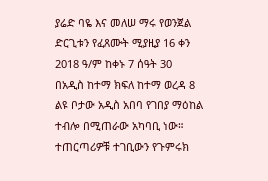ያሬድ ባዬ እና መለሠ ማሩ የወንጀል ድርጊቱን የፈጸሙት ሚያዚያ 16 ቀን 2018 ዓ/ም ከቀኑ 7 ሰዓት 30 በአዲስ ከተማ ክፍለ ከተማ ወረዳ 8 ልዩ ቦታው አዲስ አበባ የገበያ ማዕከል ተብሎ በሚጠራው አካባቢ ነው።
ተጠርጣሪዎቹ ተገቢውን የጉምሩክ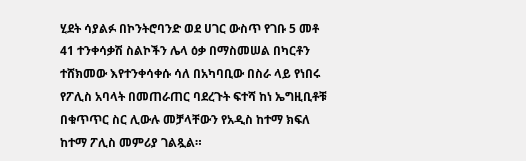ሂደት ሳያልፉ በኮንትሮባንድ ወደ ሀገር ውስጥ የገቡ 5 መቶ 41 ተንቀሳቃሽ ስልኮችን ሌላ ዕቃ በማስመሠል በካርቶን ተሸክመው እየተንቀሳቀሱ ሳለ በአካባቢው በስራ ላይ የነበሩ የፖሊስ አባላት በመጠራጠር ባደረጉት ፍተሻ ከነ ኤግዚቢቶቹ በቁጥጥር ስር ሊውሉ መቻላቸውን የአዲስ ከተማ ክፍለ ከተማ ፖሊስ መምሪያ ገልጿል።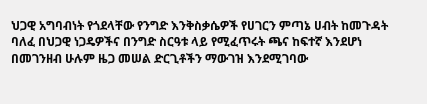ህጋዊ አግባብነት የጎደላቸው የንግድ እንቅስቃሴዎች የሀገርን ምጣኔ ሀብት ከመጉዳት ባለፈ በህጋዊ ነጋዴዎችና በንግድ ስርዓቱ ላይ የሚፈጥሩት ጫና ከፍተኛ እንደሆነ በመገንዘብ ሁሉም ዜጋ መሠል ድርጊቶችን ማውገዝ እንደሚገባው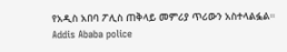የአዲስ አበባ ፖሊስ ጠቅላይ መምሪያ ጥሪውን አስተላልፏል።
Addis Ababa police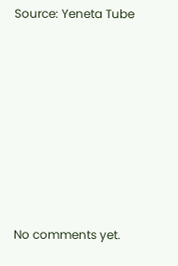Source: Yeneta Tube









No comments yet.